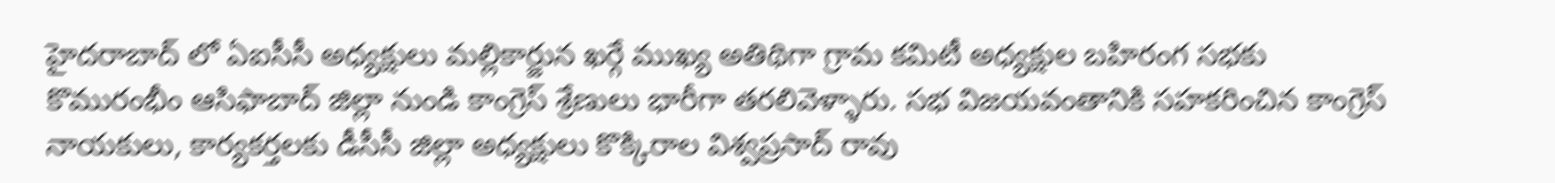హైదరాబాద్ లో ఏఐసీసీ అధ్యక్షులు మల్లికార్జున ఖర్గే ముఖ్య అతిథిగా గ్రామ కమిటీ అధ్యక్షుల బహిరంగ సభకు కొమురంభీం ఆసిఫాబాద్ జిల్లా నుండి కాంగ్రెస్ శ్రేణులు భారీగా తరలివెళ్ళారు. సభ విజయవంతానికి సహకరించిన కాంగ్రెస్ నాయకులు, కార్యకర్తలకు డీసీసీ జిల్లా అధ్యక్షులు కొక్కిరాల విశ్వప్రసాద్ రావు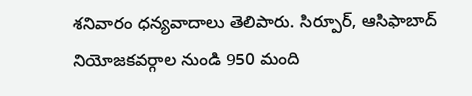శనివారం ధన్యవాదాలు తెలిపారు. సిర్పూర్, ఆసిఫాబాద్ నియోజకవర్గాల నుండి 950 మంది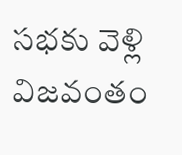సభకు వెళ్లి విజవంతం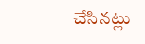చేసినట్లు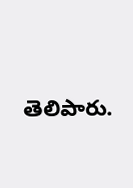తెలిపారు.